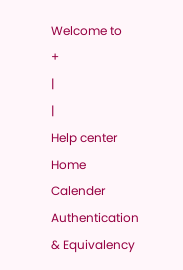Welcome to
+
|
|
Help center
Home
Calender
Authentication & Equivalency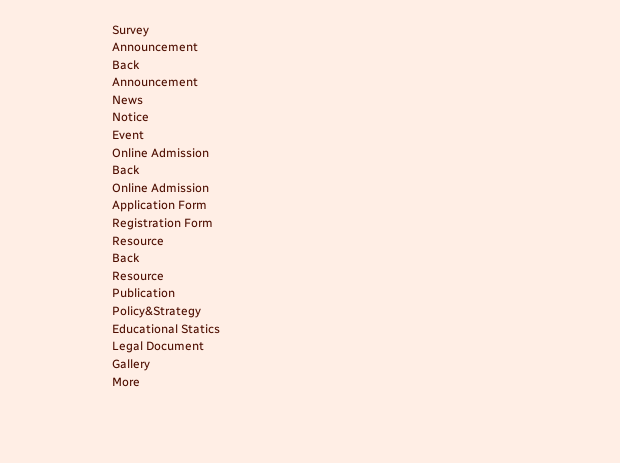Survey
Announcement
Back
Announcement
News
Notice
Event
Online Admission
Back
Online Admission
Application Form
Registration Form
Resource
Back
Resource
Publication
Policy&Strategy
Educational Statics
Legal Document
Gallery
More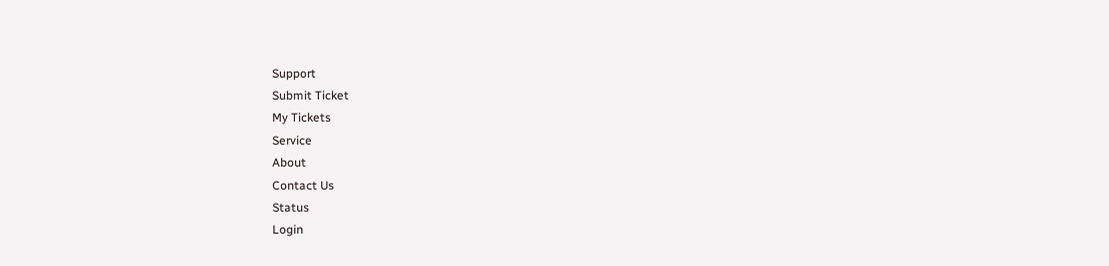Support
Submit Ticket
My Tickets
Service
About
Contact Us
Status
Login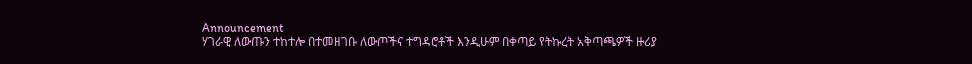Announcement
ሃገራዊ ለውጡን ተከተሎ በተመዘገቡ ለውጦችና ተግዳሮቶች እንዲሁም በቀጣይ የትኩረት አቅጣጫዎች ዙሪያ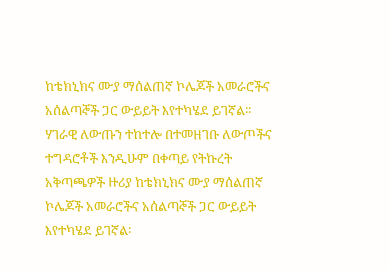ከቴክኒክና ሙያ ማሰልጠኛ ኮሌጆች አመራሮችና አሰልጣኞች ጋር ውይይት እየተካሄደ ይገኛል፡፡
ሃገራዊ ለውጡን ተከተሎ በተመዘገቡ ለውጦችና ተግዳሮቶች እንዲሁም በቀጣይ የትኩረት አቅጣጫዎች ዙሪያ ከቴክኒክና ሙያ ማሰልጠኛ ኮሌጆች አመራሮችና አሰልጣኞች ጋር ውይይት እየተካሄደ ይገኛል፡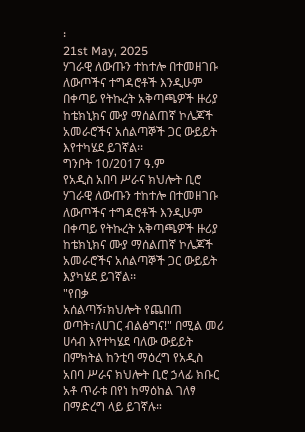፡
21st May, 2025
ሃገራዊ ለውጡን ተከተሎ በተመዘገቡ ለውጦችና ተግዳሮቶች እንዲሁም በቀጣይ የትኩረት አቅጣጫዎች ዙሪያ ከቴክኒክና ሙያ ማሰልጠኛ ኮሌጆች አመራሮችና አሰልጣኞች ጋር ውይይት እየተካሄደ ይገኛል፡፡
ግንቦት 10/2017 ዓ.ም
የአዲስ አበባ ሥራና ክህሎት ቢሮ ሃገራዊ ለውጡን ተከተሎ በተመዘገቡ ለውጦችና ተግዳሮቶች እንዲሁም በቀጣይ የትኩረት አቅጣጫዎች ዙሪያ ከቴክኒክና ሙያ ማሰልጠኛ ኮሌጆች አመራሮችና አሰልጣኞች ጋር ውይይት እያካሄደ ይገኛል፡፡
"የበቃ
አሰልጣኝ፣ክህሎት የጨበጠ ወጣት፣ለሀገር ብልፅግና!" በሚል መሪ ሀሳብ እየተካሄደ ባለው ውይይት በምክትል ከንቲባ ማዕረግ የአዲስ አበባ ሥራና ክህሎት ቢሮ ኃላፊ ክቡር አቶ ጥራቱ በየነ ከማዕከል ገለፃ በማድረግ ላይ ይገኛሉ።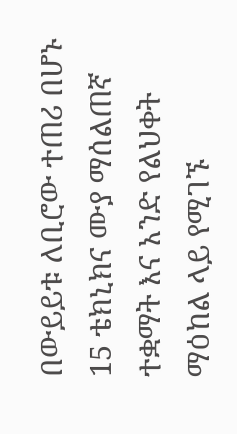በውይይቱ ለቢሮው ተጠሪ በሆኑ 15 ቴክኒክና ሙያ ማሰልጠኛ ተቋማት እና አንድ የልህቀት ማዕከል ላይ የሚገኙ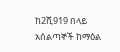ከ2ሺ919 በላይ አሰልጣኞች ከማዕል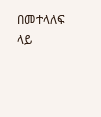በመተላለፍ ላይ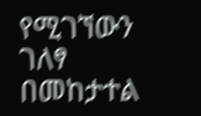የሚገኘውን ገለፃ በመከታተል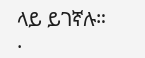ላይ ይገኛሉ።
.